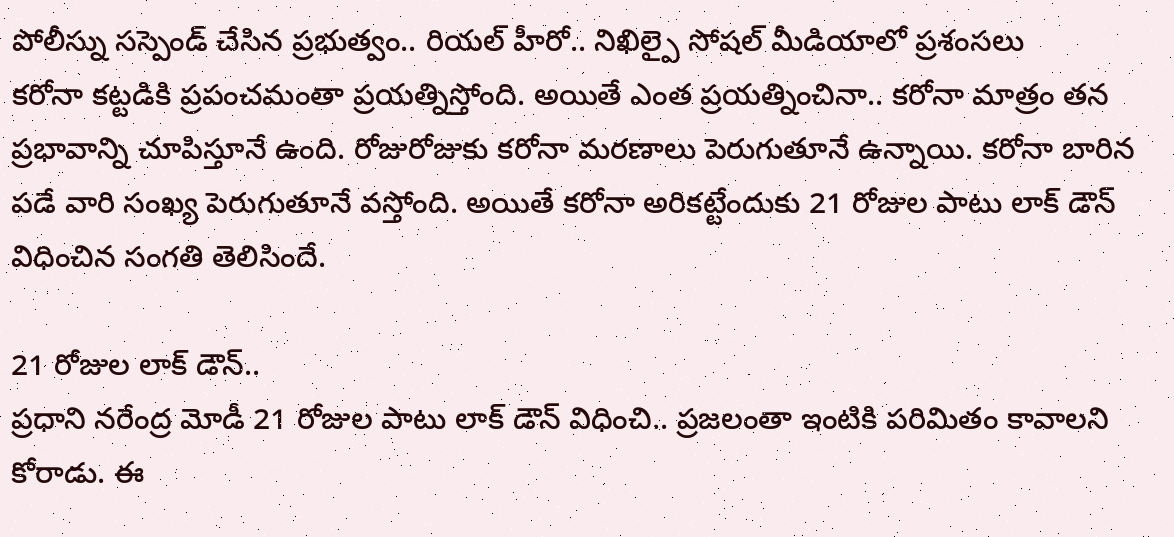పోలీస్ను సస్పెండ్ చేసిన ప్రభుత్వం.. రియల్ హీరో.. నిఖిల్పై సోషల్ మీడియాలో ప్రశంసలు
కరోనా కట్టడికి ప్రపంచమంతా ప్రయత్నిస్తోంది. అయితే ఎంత ప్రయత్నించినా.. కరోనా మాత్రం తన ప్రభావాన్ని చూపిస్తూనే ఉంది. రోజురోజుకు కరోనా మరణాలు పెరుగుతూనే ఉన్నాయి. కరోనా బారిన పడే వారి సంఖ్య పెరుగుతూనే వస్తోంది. అయితే కరోనా అరికట్టేందుకు 21 రోజుల పాటు లాక్ డౌన్ విధించిన సంగతి తెలిసిందే.

21 రోజుల లాక్ డౌన్..
ప్రధాని నరేంద్ర మోడీ 21 రోజుల పాటు లాక్ డౌన్ విధించి.. ప్రజలంతా ఇంటికి పరిమితం కావాలని కోరాడు. ఈ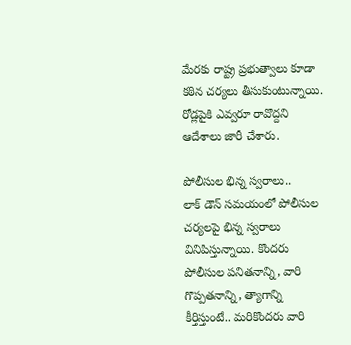మేరకు రాష్ట్ర ప్రభుత్వాలు కూడా కఠిన చర్యలు తీసుకుంటున్నాయి. రోడ్లపైకి ఎవ్వరూ రావొద్దని ఆదేశాలు జారీ చేశారు.

పోలీసుల భిన్న స్వరాలు..
లాక్ డౌన్ సమయంలో పోలీసుల చర్యలపై భిన్న స్వరాలు వినిపిస్తున్నాయి. కొందరు పోలీసుల పనితనాన్ని, వారి గొప్పతనాన్ని, త్యాగాన్ని కీర్తిస్తుంటే.. మరికొందరు వారి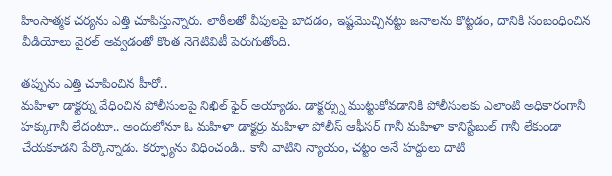హింసాత్మక చర్యను ఎత్తి చూపిస్తున్నారు. లాఠీలతో వీపులపై బాదడం, ఇష్టమొచ్చినట్టు జనాలను కొట్టడం, దానికి సంబంధించిన వీడియోలు వైరల్ అవ్వడంతో కొంత నెగెటివిటీ పెరుగుతోంది.

తప్పును ఎత్తి చూపించిన హీరో..
మహిళా డాక్టర్ను వేధించిన పోలీసులపై నిఖిల్ ఫైర్ అయ్యాడు. డాక్టర్స్ను ముట్టుకోవడానికి పోలీసులకు ఎలాంటి అధికారంగానీ హక్కుగానీ లేదంటూ.. అందులోనూ ఓ మహిళా డాక్టర్రు మహిళా పోలీస్ ఆఫీసర్ గానీ మహిళా కానిస్టేబుల్ గానీ లేకుండా చేయకూడని పేర్కొన్నాడు. కర్ఫ్యూను విధించండి.. కానీ వాటిని న్యాయం, చట్టం అనే హద్దులు దాటి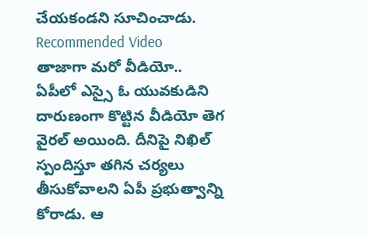చేయకండని సూచించాడు.
Recommended Video
తాజాగా మరో వీడియో..
ఏపీలో ఎస్సై ఓ యువకుడిని దారుణంగా కొట్టిన వీడియో తెగ వైరల్ అయింది. దీనిపై నిఖిల్ స్పందిస్తూ తగిన చర్యలు తీసుకోవాలని ఏపీ ప్రభుత్వాన్ని కోరాడు. ఆ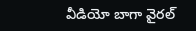వీడియో బాగా వైరల్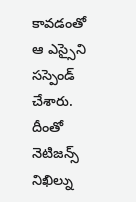కావడంతో ఆ ఎస్సైని సస్పెండ్ చేశారు. దీంతో నెటిజన్స్ నిఖిల్ను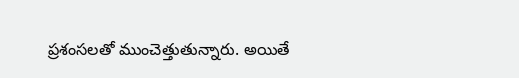ప్రశంసలతో ముంచెత్తుతున్నారు. అయితే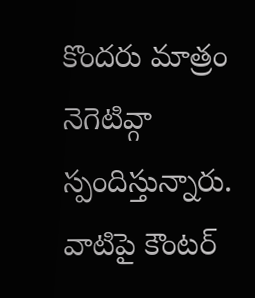కొందరు మాత్రం నెగెటివ్గా స్పందిస్తున్నారు. వాటిపై కౌంటర్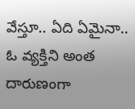వేస్తూ.. ఏది ఏమైనా.. ఓ వ్యక్తిని అంత దారుణంగా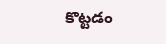కొట్టడం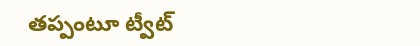తప్పంటూ ట్వీట్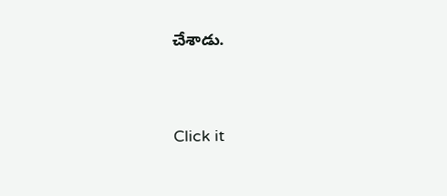చేశాడు.


Click it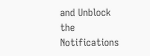and Unblock the Notifications